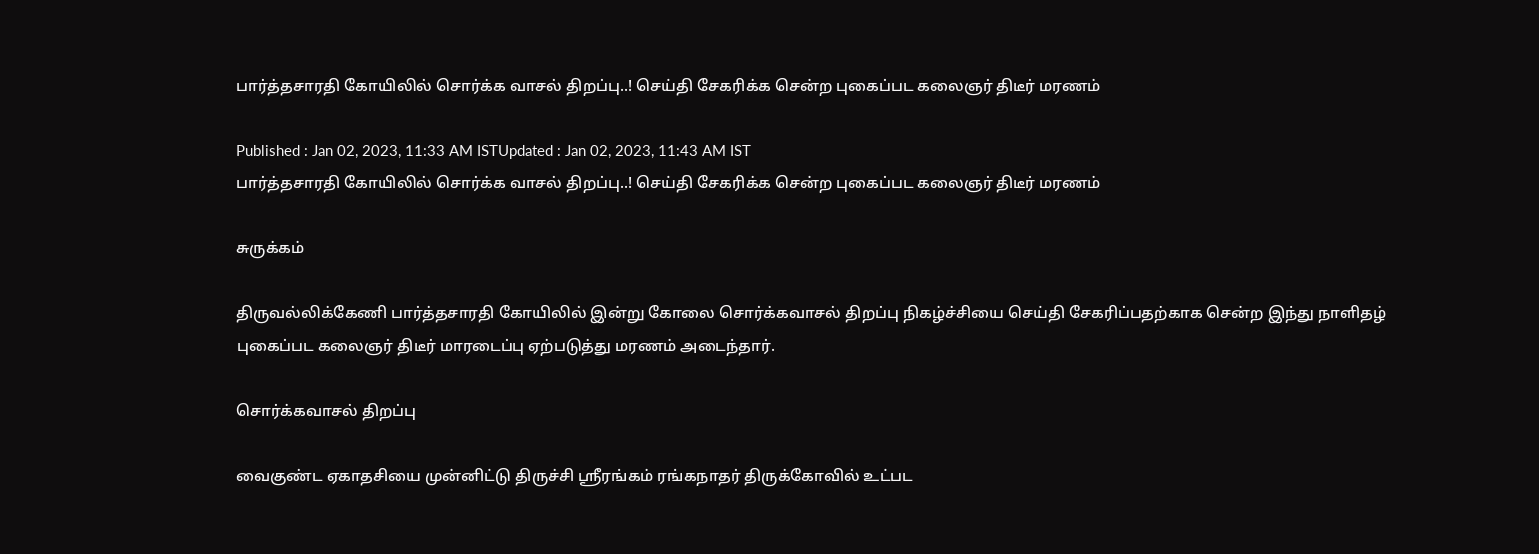பார்த்தசாரதி கோயிலில் சொர்க்க வாசல் திறப்பு..! செய்தி சேகரிக்க சென்ற புகைப்பட கலைஞர் திடீர் மரணம்

Published : Jan 02, 2023, 11:33 AM ISTUpdated : Jan 02, 2023, 11:43 AM IST
பார்த்தசாரதி கோயிலில் சொர்க்க வாசல் திறப்பு..! செய்தி சேகரிக்க சென்ற புகைப்பட கலைஞர் திடீர் மரணம்

சுருக்கம்

திருவல்லிக்கேணி பார்த்தசாரதி கோயிலில் இன்று கோலை சொர்க்கவாசல் திறப்பு நிகழ்ச்சியை செய்தி சேகரிப்பதற்காக சென்ற இந்து நாளிதழ் புகைப்பட கலைஞர் திடீர் மாரடைப்பு ஏற்படுத்து மரணம் அடைந்தார்.

சொர்க்கவாசல் திறப்பு

வைகுண்ட ஏகாதசியை முன்னிட்டு திருச்சி ஸ்ரீரங்கம் ரங்கநாதர் திருக்கோவில் உட்பட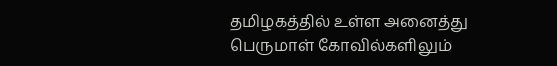தமிழகத்தில் உள்ள அனைத்து பெருமாள் கோவில்களிலும்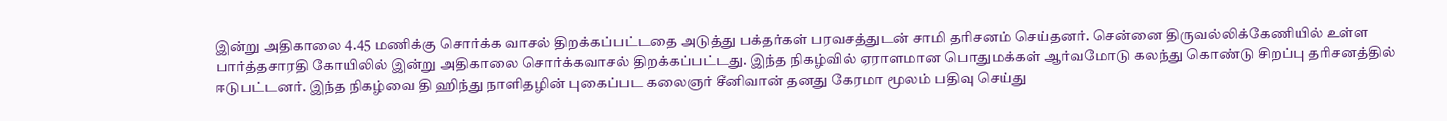இன்று அதிகாலை 4.45 மணிக்கு சொர்க்க வாசல் திறக்கப்பட்டதை அடுத்து பக்தர்கள் பரவசத்துடன் சாமி தரிசனம் செய்தனர். சென்னை திருவல்லிக்கேணியில் உள்ள பார்த்தசாரதி கோயிலில் இன்று அதிகாலை சொர்க்கவாசல் திறக்கப்பட்டது. இந்த நிகழ்வில் ஏராளமான பொதுமக்கள் ஆர்வமோடு கலந்து கொண்டு சிறப்பு தரிசனத்தில் ஈடுபட்டனர். இந்த நிகழ்வை தி ஹிந்து நாளிதழின் புகைப்பட கலைஞர் சீனிவான் தனது கேரமா மூலம் பதிவு செய்து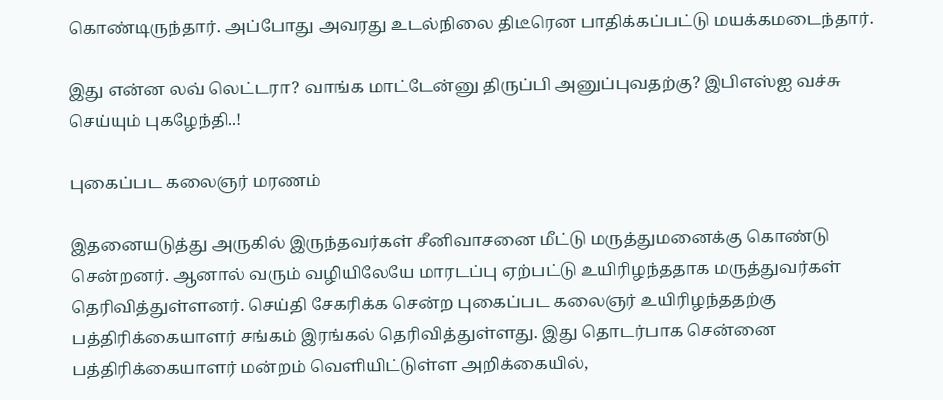கொண்டிருந்தார். அப்போது அவரது உடல்நிலை திடீரென பாதிக்கப்பட்டு மயக்கமடைந்தார்.

இது என்ன லவ் லெட்டரா? வாங்க மாட்டேன்னு திருப்பி அனுப்புவதற்கு? இபிஎஸ்ஐ வச்சு செய்யும் புகழேந்தி..!

புகைப்பட கலைஞர் மரணம்

இதனையடுத்து அருகில் இருந்தவர்கள் சீனிவாசனை மீட்டு மருத்துமனைக்கு கொண்டு சென்றனர். ஆனால் வரும் வழியிலேயே மாரடப்பு ஏற்பட்டு உயிரிழந்ததாக மருத்துவர்கள் தெரிவித்துள்ளனர். செய்தி சேகரிக்க சென்ற புகைப்பட கலைஞர் உயிரிழந்ததற்கு பத்திரிக்கையாளர் சங்கம் இரங்கல் தெரிவித்துள்ளது. இது தொடர்பாக சென்னை பத்திரிக்கையாளர் மன்றம் வெளியிட்டுள்ள அறிக்கையில்,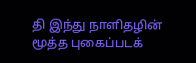தி இந்து நாளிதழின் மூத்த புகைப்படக்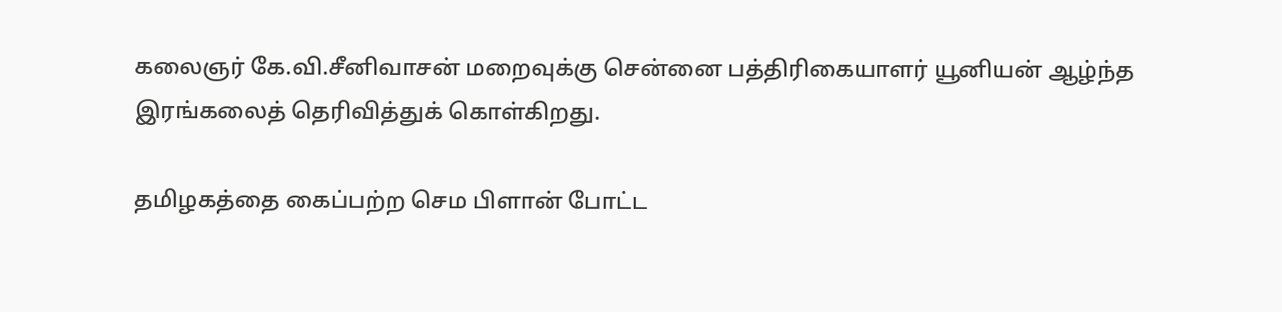கலைஞர் கே.வி.சீனிவாசன் மறைவுக்கு சென்னை பத்திரிகையாளர் யூனியன் ஆழ்ந்த இரங்கலைத் தெரிவித்துக் கொள்கிறது.

தமிழகத்தை கைப்பற்ற செம பிளான் போட்ட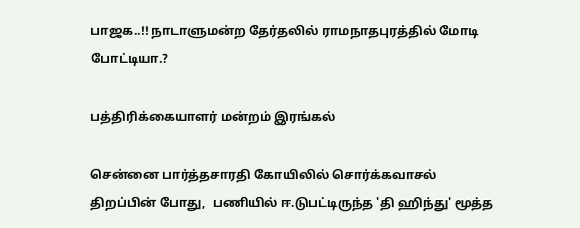பாஜக..!! நாடாளுமன்ற தேர்தலில் ராமநாதபுரத்தில் மோடி போட்டியா.?

பத்திரிக்கையாளர் மன்றம் இரங்கல்

சென்னை பார்த்தசாரதி கோயிலில் சொர்க்கவாசல் திறப்பின் போது,  பணியில் ஈ.டுபட்டிருந்த 'தி ஹிந்து' மூத்த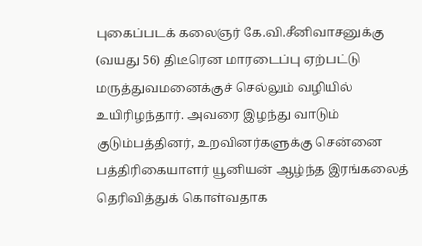புகைப்படக் கலைஞர் கே.வி.சீனிவாசனுக்கு (வயது 56) திடீரென மாரடைப்பு ஏற்பட்டு மருத்துவமனைக்குச் செல்லும் வழியில் உயிரிழந்தார். அவரை இழந்து வாடும் குடும்பத்தினர், உறவினர்களுக்கு சென்னை பத்திரிகையாளர் யூனியன் ஆழ்ந்த இரங்கலைத் தெரிவித்துக் கொள்வதாக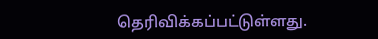தெரிவிக்கப்பட்டுள்ளது.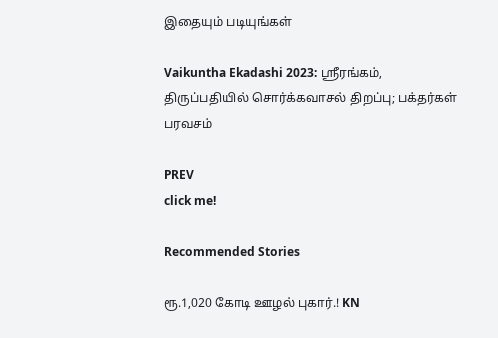இதையும் படியுங்கள்

Vaikuntha Ekadashi 2023: ஸ்ரீரங்கம், திருப்பதியில் சொர்க்கவாசல் திறப்பு; பக்தர்கள் பரவசம்

PREV
click me!

Recommended Stories

ரூ.1,020 கோடி ஊழல் புகார்.! KN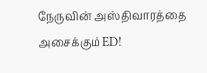நேருவின் அஸ்திவாரத்தை அசைக்கும் ED!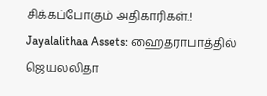சிக்கப்போகும் அதிகாரிகள்.!
Jayalalithaa Assets: ஹைதராபாத்தில் ஜெயலலிதா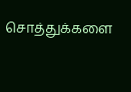சொத்துக்களை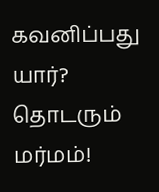கவனிப்பது யார்? தொடரும் மர்மம்!